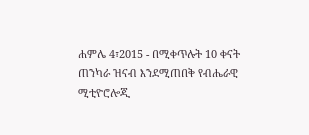ሐምሌ 4፣2015 - በሚቀጥሉት 10 ቀናት ጠንካራ ዝናብ እንደሚጠበቅ የብሔራዊ ሚቲዮሮሎጂ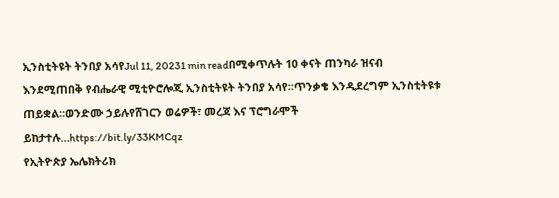ኢንስቲትዩት ትንበያ አሳየJul 11, 20231 min readበሚቀጥሉት 10 ቀናት ጠንካራ ዝናብ እንደሚጠበቅ የብሔራዊ ሚቲዮሮሎጂ ኢንስቲትዩት ትንበያ አሳየ፡፡ጥንቃቄ እንዲደረግም ኢንስቲትዩቱ ጠይቋል፡፡ወንድሙ ኃይሉየሸገርን ወሬዎች፣ መረጃ እና ፕሮግራሞች ይከታተሉ…https://bit.ly/33KMCqz
የኢትዮጵያ ኤሌክትሪክ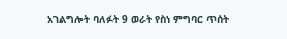አገልግሎት ባለፉት 9 ወራት የስነ ምግባር ጥሰት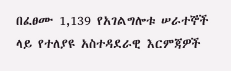በፈፀሙ 1,139 የአገልግሎቱ ሠራተኞች ላይ የተለያዩ አስተዳደራዊ እርምጃዎች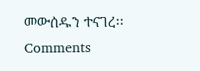መውሰዱን ተናገረ፡፡
Comments